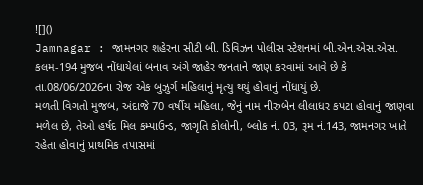![]()
Jamnagar : જામનગર શહેરના સીટી બી. ડિવિઝન પોલીસ સ્ટેશનમાં બી.એન.એસ.એસ. કલમ-194 મુજબ નોંધાયેલાં બનાવ અંગે જાહેર જનતાને જાણ કરવામાં આવે છે કે તા.08/06/2026ના રોજ એક બુઝુર્ગ મહિલાનું મૃત્યુ થયું હોવાનું નોંધાયું છે.
મળતી વિગતો મુજબ, અંદાજે 70 વર્ષીય મહિલા, જેનું નામ નીરુબેન લીલાધર કપટા હોવાનું જાણવા મળેલ છે, તેઓ હર્ષદ મિલ કમ્પાઉન્ડ, જાગૃતિ કોલોની, બ્લોક નં. 03, રૂમ નં.143, જામનગર ખાતે રહેતા હોવાનું પ્રાથમિક તપાસમાં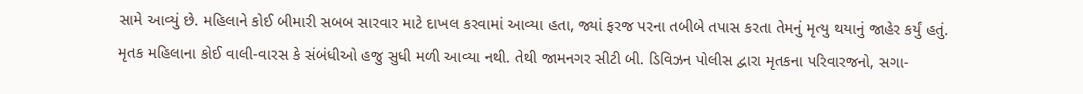સામે આવ્યું છે. મહિલાને કોઈ બીમારી સબબ સારવાર માટે દાખલ કરવામાં આવ્યા હતા, જ્યાં ફરજ પરના તબીબે તપાસ કરતા તેમનું મૃત્યુ થયાનું જાહેર કર્યું હતું.
મૃતક મહિલાના કોઈ વાલી-વારસ કે સંબંધીઓ હજુ સુધી મળી આવ્યા નથી. તેથી જામનગર સીટી બી. ડિવિઝન પોલીસ દ્વારા મૃતકના પરિવારજનો, સગા-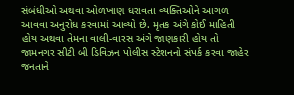સંબંધીઓ અથવા ઓળખાણ ધરાવતા વ્યક્તિઓને આગળ આવવા અનુરોધ કરવામાં આવ્યો છે. મૃતક અંગે કોઈ માહિતી હોય અથવા તેમના વાલી-વારસ અંગે જાણકારી હોય તો જામનગર સીટી બી ડિવિઝન પોલીસ સ્ટેશનનો સંપર્ક કરવા જાહેર જનતાને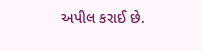અપીલ કરાઈ છે.